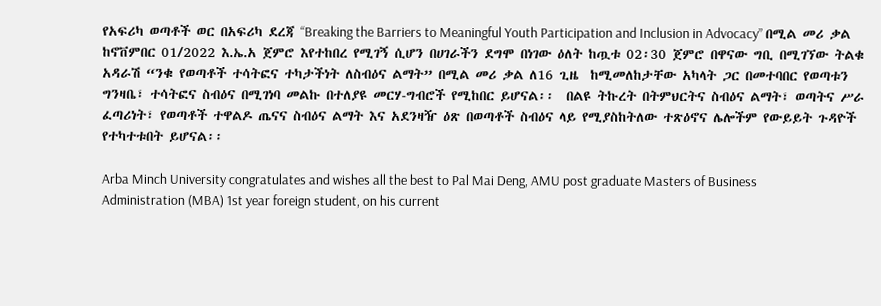የአፍሪካ ወጣቶች ወር በአፍሪካ ደረጃ “Breaking the Barriers to Meaningful Youth Participation and Inclusion in Advocacy” በሚል መሪ ቃል ከኖቨምበር 01/2022 እ.ኤ.አ ጀምሮ እየተከበረ የሚገኝ ሲሆን በሀገራችን ደግሞ በነገው ዕለት ከጧቱ 02፡30 ጀምሮ በዋናው ግቢ በሚገኘው ትልቁ አዳራሽ “ንቁ የወጣቶች ተሳትፎና ተካታችነት ለስብዕና ልማት” በሚል መሪ ቃል ለ16 ጊዜ  ከሚመለከታቸው አካላት ጋር በመተባበር የወጣቱን ግንዛቤ፣ ተሳትፎና ስብዕና በሚገነባ መልኩ በተለያዩ መርሃ-ግብሮች የሚከበር ይሆናል፡፡  በልዩ ትኩረት በትምህርትና ስብዕና ልማት፣ ወጣትና ሥራ ፈጣሪነት፣ የወጣቶች ተዋልዶ ጤናና ስብዕና ልማት እና አደንዛዥ ዕጽ በወጣቶች ስብዕና ላይ የሚያስከትለው ተጽዕኖና ሌሎችም የውይይት ጉዳዮች የተካተቱበት ይሆናል፡፡

Arba Minch University congratulates and wishes all the best to Pal Mai Deng, AMU post graduate Masters of Business Administration (MBA) 1st year foreign student, on his current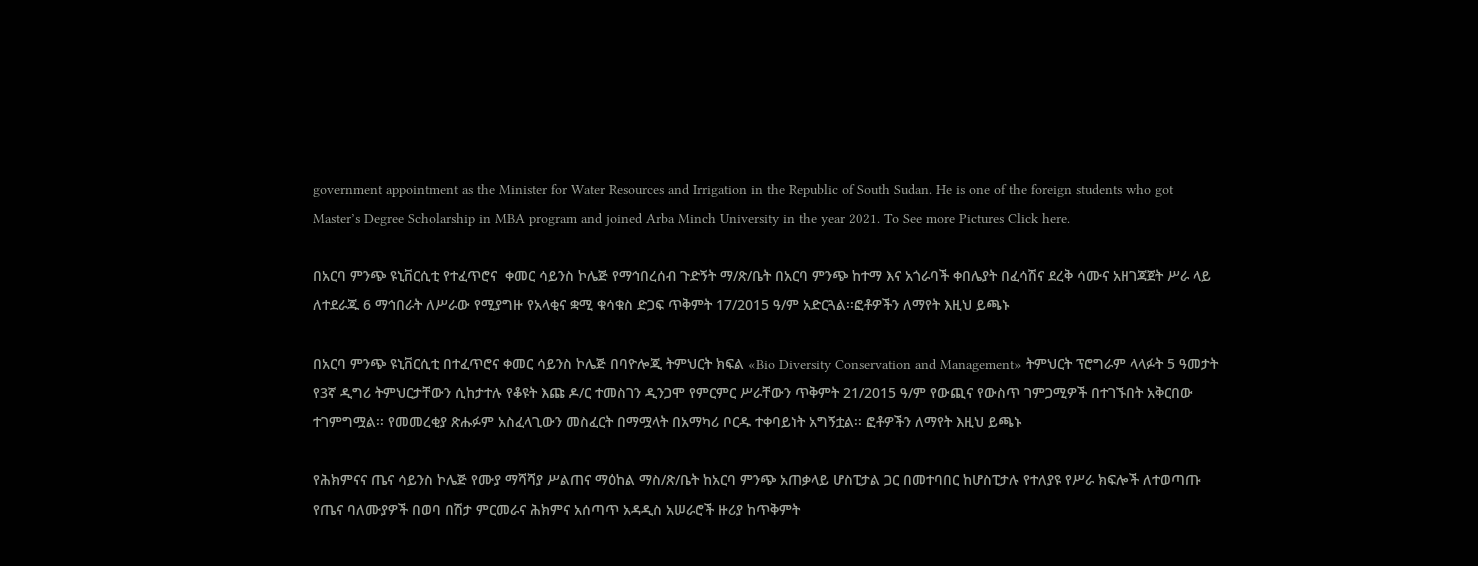government appointment as the Minister for Water Resources and Irrigation in the Republic of South Sudan. He is one of the foreign students who got Master’s Degree Scholarship in MBA program and joined Arba Minch University in the year 2021. To See more Pictures Click here.

በአርባ ምንጭ ዩኒቨርሲቲ የተፈጥሮና  ቀመር ሳይንስ ኮሌጅ የማኅበረሰብ ጉድኝት ማ/ጽ/ቤት በአርባ ምንጭ ከተማ እና አጎራባች ቀበሌያት በፈሳሽና ደረቅ ሳሙና አዘገጃጀት ሥራ ላይ ለተደራጁ 6 ማኅበራት ለሥራው የሚያግዙ የአላቂና ቋሚ ቁሳቁስ ድጋፍ ጥቅምት 17/2015 ዓ/ም አድርጓል፡፡ፎቶዎችን ለማየት እዚህ ይጫኑ

በአርባ ምንጭ ዩኒቨርሲቲ በተፈጥሮና ቀመር ሳይንስ ኮሌጅ በባዮሎጂ ትምህርት ክፍል «Bio Diversity Conservation and Management» ትምህርት ፕሮግራም ላላፉት 5 ዓመታት የ3ኛ ዲግሪ ትምህርታቸውን ሲከታተሉ የቆዩት እጩ ዶ/ር ተመስገን ዲንጋሞ የምርምር ሥራቸውን ጥቅምት 21/2015 ዓ/ም የውጪና የውስጥ ገምጋሚዎች በተገኙበት አቅርበው ተገምግሟል፡፡ የመመረቂያ ጽሑፉም አስፈላጊውን መስፈርት በማሟላት በአማካሪ ቦርዱ ተቀባይነት አግኝቷል፡፡ ፎቶዎችን ለማየት እዚህ ይጫኑ

የሕክምናና ጤና ሳይንስ ኮሌጅ የሙያ ማሻሻያ ሥልጠና ማዕከል ማስ/ጽ/ቤት ከአርባ ምንጭ አጠቃላይ ሆስፒታል ጋር በመተባበር ከሆስፒታሉ የተለያዩ የሥራ ክፍሎች ለተወጣጡ የጤና ባለሙያዎች በወባ በሽታ ምርመራና ሕክምና አሰጣጥ አዳዲስ አሠራሮች ዙሪያ ከጥቅምት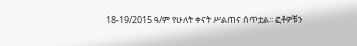18-19/2015 ዓ/ም የሁለት ቀናት ሥልጠና ሰጥቷል፡፡ ፎቶዎቹን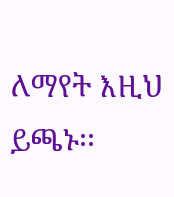ለማየት እዚህ ይጫኑ፡፡